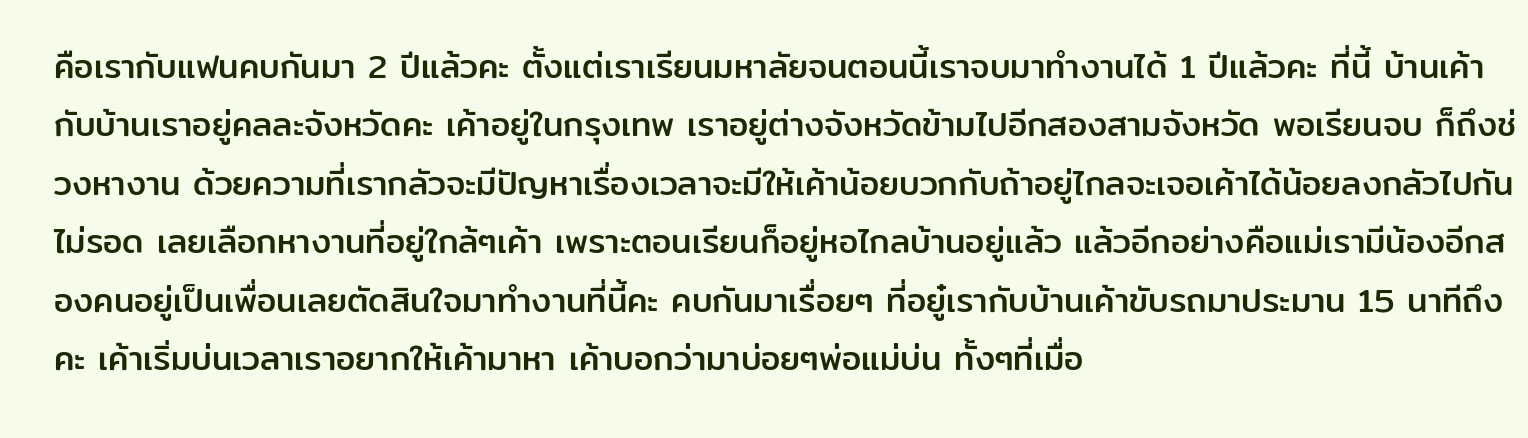คือเรากับแฟนคบกันมา 2 ปีแล้วคะ ตั้งแต่เราเรียนมหาลัยจนตอนนี้เราจบมาทำงานได้ 1 ปีแล้วคะ ที่นี้ บ้านเค้ากับบ้านเราอยู่คลละจังหวัดคะ เค้าอยู่ในกรุงเทพ เราอยู่ต่างจังหวัดข้ามไปอีกสองสามจังหวัด พอเรียนจบ ก็ถึงช่วงหางาน ด้วยความที่เรากลัวจะมีปัญหาเรื่องเวลาจะมีให้เค้าน้อยบวกกับถ้าอยู่ไกลจะเจอเค้าได้น้อยลงกลัวไปกันไม่รอด เลยเลือกหางานที่อยู่ใกล้ๆเค้า เพราะตอนเรียนก็อยู่หอไกลบ้านอยู่แล้ว แล้วอีกอย่างคือแม่เรามีน้องอีกสองคนอยู่เป็นเพื่อนเลยตัดสินใจมาทำงานที่นี้คะ คบกันมาเรื่อยๆ ที่อยู๋เรากับบ้านเค้าขับรถมาประมาน 15 นาทีถึงคะ เค้าเริ่มบ่นเวลาเราอยากให้เค้ามาหา เค้าบอกว่ามาบ่อยๆพ่อแม่บ่น ทั้งๆที่เมื่อ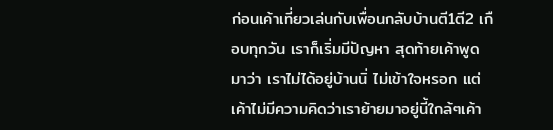ก่อนเค้าเที่ยวเล่นกับเพื่อนกลับบ้านตี1ตี2 เกือบทุกวัน เราก็เริ่มมีปัญหา สุดท้ายเค้าพูดมาว่า เราไม่ได้อยู่บ้านนิ่ ไม่เข้าใจหรอก แต่เค้าไม่มีความคิดว่าเราย้ายมาอยู่นี้ใกล้ๆเค้า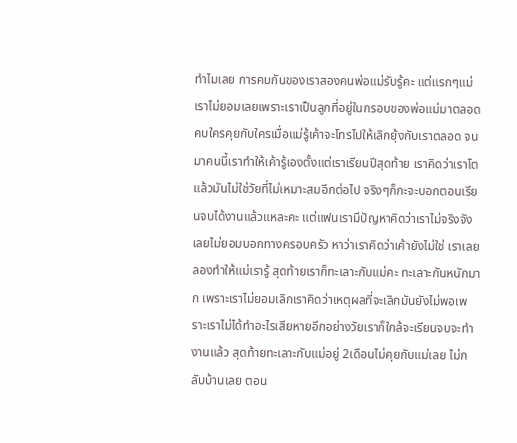ทำไมเลย การคบกันของเราสองคนพ่อแม่รับรู้คะ แต่แรกๆแม่เราไม่ยอมเลยเพราะเราเป็นลูกที่อยู่ในกรอบของพ่อแม่มาตลอด คบใครคุยกับใครเมื่อแม่รู้เค้าจะโทรไปให้เลิกยุ้งกับเราตลอด จนมาคนนี้เราทำให้เค้ารู้เองตั้งแต่เราเรียนปีสุดท้าย เราคิดว่าเราโตแล้วมันไม่ใช่วัยที่ไม่เหมาะสมอีกต่อไป จริงๆก็กะจะบอกตอนเรียนจบได้งานแล้วแหละคะ แต่แฟนเรามีปัญหาคิดว่าเราไม่จริงจังเลยไม่ยอมบอกทางครอบครัว หาว่าเราคิดว่าเค้ายังไม่ใช่ เราเลยลองทำให้แม่เรารู้ สุดท้ายเราก็ทะเลาะกับแม่คะ ทะเลาะกันหนักมาก เพราะเราไม่ยอมเลิกเราคิดว่าเหตุผลที่จะเลิกมันยังไม่พอเพราะเราไม่ได้ทำอะไรเสียหายอีกอย่างวัยเราก็ใกล้จะเรียนจบจะทำงานแล้ว สุดท้ายทะเลาะกับแม่อยู่ 2เดือนไม่คุยกับแม่เลย ไม่กลับบ้านเลย ตอน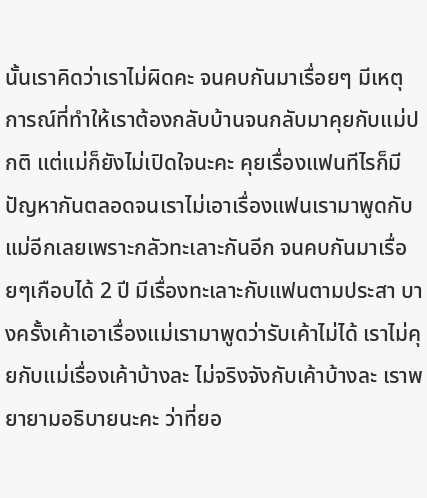นั้นเราคิดว่าเราไม่ผิดคะ จนคบกันมาเรื่อยๆ มีเหตุการณ์ที่ทำให้เราต้องกลับบ้านจนกลับมาคุยกับแม่ปกติ แต่แม่ก็ยังไม่เปิดใจนะคะ คุยเรื่องแฟนทีไรก็มีปัญหากันตลอดจนเราไม่เอาเรื่องแฟนเรามาพูดกับแม่อีกเลยเพราะกลัวทะเลาะกันอีก จนคบกันมาเรื่อยๆเกือบได้ 2 ปี มีเรื่องทะเลาะกับแฟนตามประสา บางครั้งเค้าเอาเรื่องแม่เรามาพูดว่ารับเค้าไม่ได้ เราไม่คุยกับแม่เรื่องเค้าบ้างละ ไม่จริงจังกับเค้าบ้างละ เราพยายามอธิบายนะคะ ว่าที่ยอ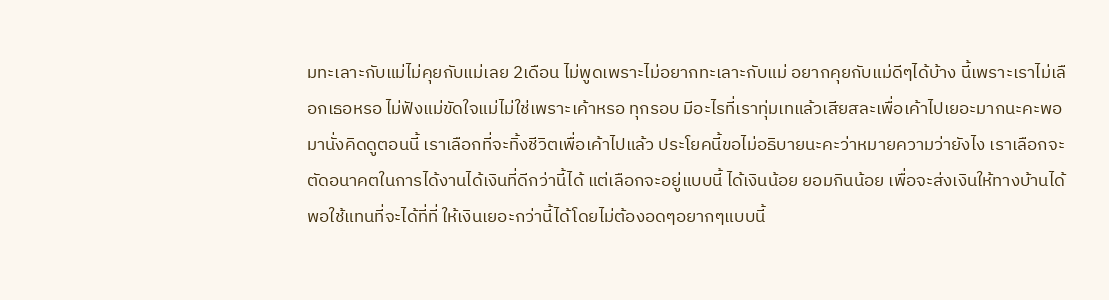มทะเลาะกับแม่ไม่คุยกับแม่เลย 2เดือน ไม่พูดเพราะไม่อยากทะเลาะกับแม่ อยากคุยกับแม่ดีๆได้บ้าง นี้เพราะเราไม่เลือกเธอหรอ ไม่ฟังแม่ขัดใจแม่ไม่ใช่เพราะเค้าหรอ ทุกรอบ มีอะไรที่เราทุ่มเทแล้วเสียสละเพื่อเค้าไปเยอะมากนะคะพอมานั่งคิดดูตอนนี้ เราเลือกที่จะทิ้งชีวิตเพื่อเค้าไปแล้ว ประโยคนี้ขอไม่อธิบายนะคะว่าหมายความว่ายังไง เราเลือกจะตัดอนาคตในการได้งานได้เงินที่ดีกว่านี้ได้ แต่เลือกจะอยู่แบบนี้ ได้เงินน้อย ยอมกินน้อย เพื่อจะส่งเงินให้ทางบ้านได้พอใช้แทนที่จะได้ที่ที่ ให้เงินเยอะกว่านี้ได้โดยไม่ต้องอดๆอยากๆแบบนี้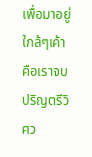เพื่อมาอยู่ใกล้ๆเค้า คือเราจบปริญตรีวิศว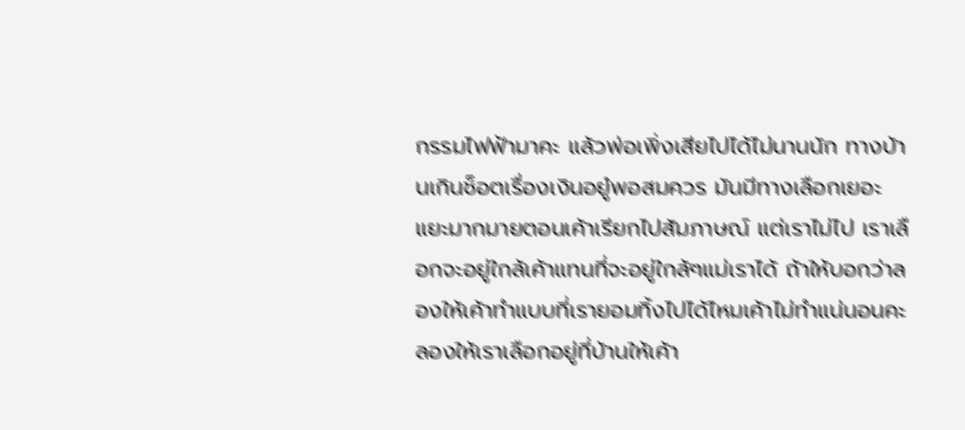กรรมไฟฟ้ามาคะ แล้วพ่อเพิ่งเสียไปได้ไม่นานนัก ทางบ้านเกินช็อตเรื่องเงินอยู๋พอสมควร มันมีทางเลือกเยอะแยะมากมายตอนเค้าเรียกไปสัมภาษณ์ แต่เราไม่ไป เราเลือกจะอยู่ใกล้เค้าแทนที่จะอยู่ใกล้ๆแม่เราได้ ถ้าให้บอกว่าลองให้เค้าทำแบบที่เรายอมทิ้งไปได้ไหมเค้าไม่ทำแน่นอนคะ ลองให้เราเลือกอยู่ที่บ้านให้เค้า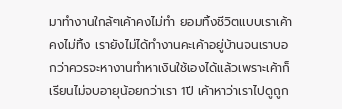มาทำงานใกล้ๆเค้าคงไม่ทำ ยอมทิ้งชีวิตแบบเราเค้าคงไม่ทิ้ง เรายังไม่ได้ทำงานคะเค้าอยู่บ้านจนเราบอกว่าควรจะหางานทำหาเงินใช้เองได้แล้วเพราะเค้าก็เรียนไม่จบอายุน้อยกว่าเรา 1ปี เค้าหาว่าเราไปดูถูก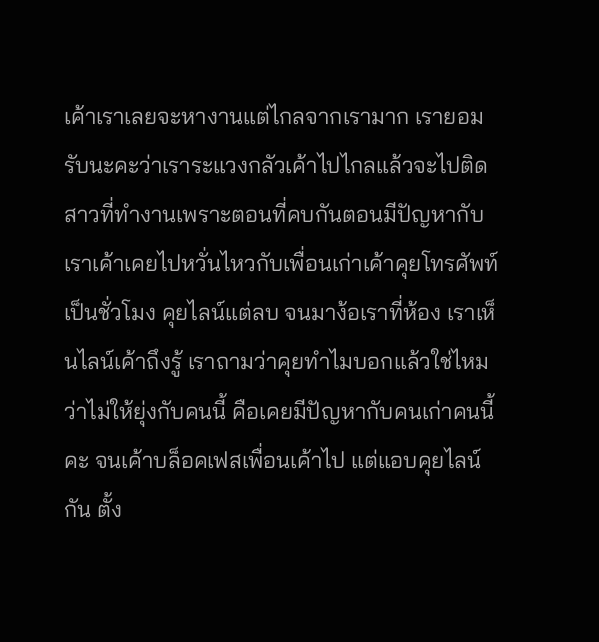เค้าเราเลยจะหางานแต่ไกลจากเรามาก เรายอมรับนะคะว่าเราระแวงกลัวเค้าไปไกลแล้วจะไปติดสาวที่ทำงานเพราะตอนที่คบกันตอนมีปัญหากับเราเค้าเคยไปหวั่นไหวกับเพื่อนเก่าเค้าคุยโทรศัพท์ เป็นชั่วโมง คุยไลน์แต่ลบ จนมาง้อเราที่ห้อง เราเห็นไลน์เค้าถึงรู้ เราถามว่าคุยทำไมบอกแล้วใช่ไหมว่าไม่ให้ยุ่งกับคนนี้ คือเคยมีปัญหากับคนเก่าคนนี้คะ จนเค้าบล็อคเฟสเพื่อนเค้าไป แต่แอบคุยไลน์กัน ตั้ง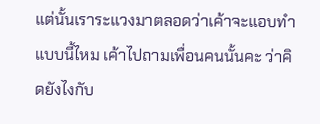แต่นั้นเราระแวงมาตลอดว่าเค้าจะแอบทำแบบนี้ไหม เค้าไปถามเพื่อนคนนั้นคะ ว่าคิดยังไงกับ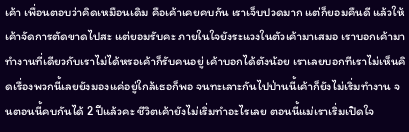เค้า เพื่อนตอบว่าคิดเหมือนเดิม คือเค้าเคยคบกัน เราเจ็บปวดมาก แต่ก็ยอมคืนดี แล้วให้เค้าจัดการตัดขาดไปสะ แต่ยอมรับคะ ภายในใจยังระแวงในตัวเค้ามาเสมอ เราบอกเค้ามาทำงานที่เดียวกับเราไม่ได้หรอเค้าก็รับคนอยู่ เค้าบอกได้ตังน้อย เราเลยบอกทีเราไม่เห็นคิดเรื่องพวกนี้เลยยังมองแค่อยู่ใกล้เธอก็พอ จนทะเลาะกันไปป่านนี้เค้าก็ยังไม่เริ่มทำงาน จนตอนนี้คบกันได้ 2 ปีแล้วคะ ชีวิตเค้ายังไม่เริ่มทำอะไรเลย ตอนนี้แม่เราเริ่มเปิดใจ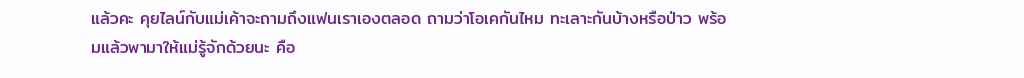แล้วคะ คุยไลน์กับแม่เค้าจะถามถึงแฟนเราเองตลอด ถามว่าโอเคกันไหม ทะเลาะกันบ้างหรือป่าว พร้อมแล้วพามาให้แม่รู้จักด้วยนะ คือ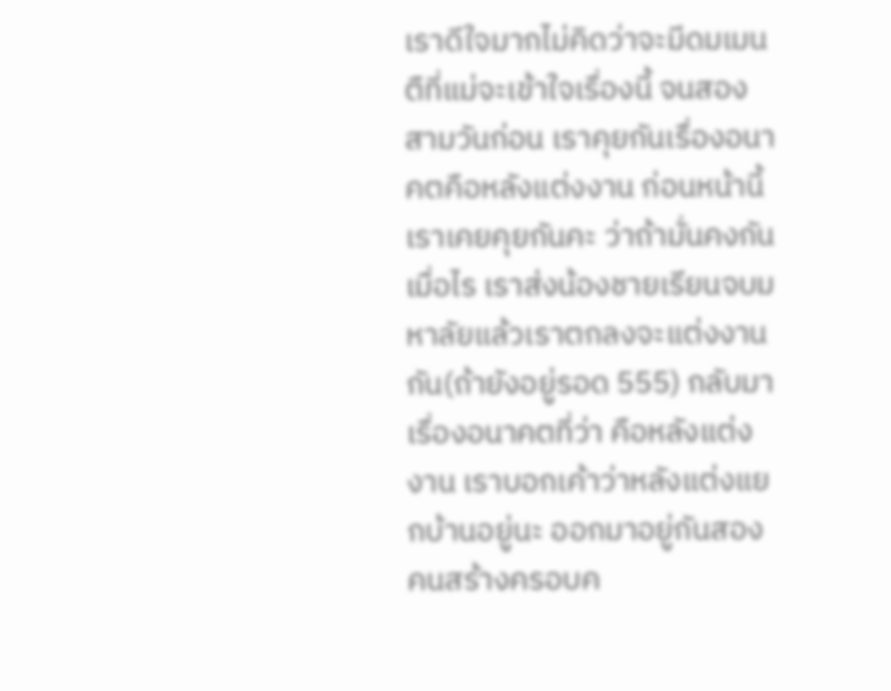เราดีใจมากไม่คิดว่าจะมีดมเมนตืที่แม่จะเข้าใจเรื่องนี้ จนสองสามวันก่อน เราคุยกันเรื่องอนาคตคือหลังแต่งงาน ก่อนหน้านี้เราเคยคุยกันคะ ว่าถ้ามั่นคงกันเมื่อไร เราส่งน้องชายเรียนจบมหาลัยแล้วเราตกลงจะแต่งงานกัน(ถ้ายังอยู่รอด 555) กลับมาเรื่องอนาคตที่ว่า คือหลังแต่งงาน เราบอกเค้าว่าหลังแต่งแยกบ้านอยู่นะ ออกมาอยู่กันสองคนสร้างครอบค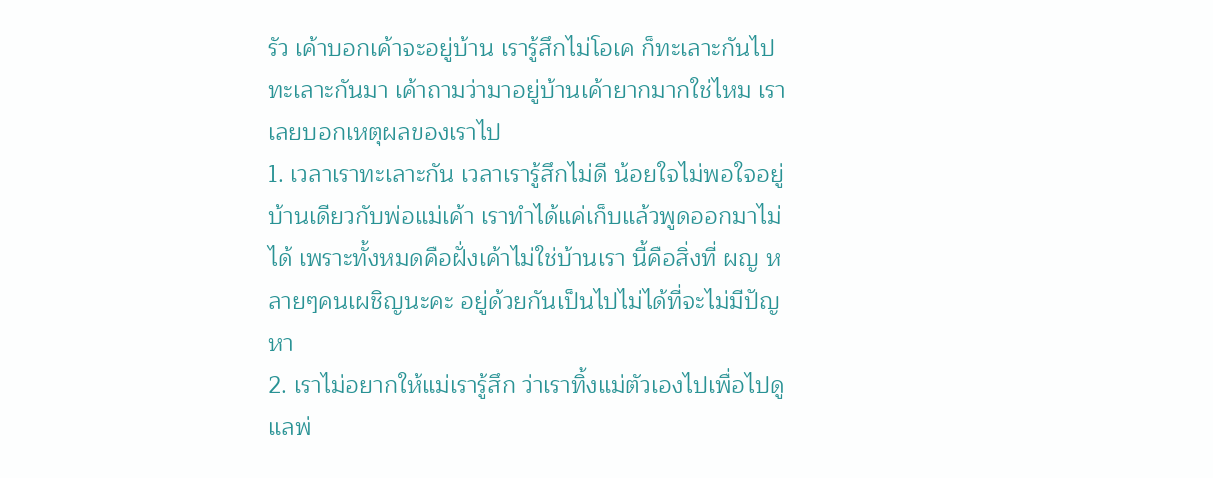รัว เค้าบอกเค้าจะอยู่บ้าน เรารู้สึกไม่โอเค ก็ทะเลาะกันไป ทะเลาะกันมา เค้าถามว่ามาอยู่บ้านเค้ายากมากใช่ไหม เราเลยบอกเหตุผลของเราไป
1. เวลาเราทะเลาะกัน เวลาเรารู้สึกไม่ดี น้อยใจไม่พอใจอยู่บ้านเดียวกับพ่อแม่เค้า เราทำได้แค่เก็บแล้วพูดออกมาไม่ได้ เพราะทั้งหมดคือฝั่งเค้าไม่ใช่บ้านเรา นี้คือสิ่งที่ ผญ หลายๆคนเผชิญนะคะ อยู่ด้วยกันเป็นไปไม่ได้ที่จะไม่มีปัญหา
2. เราไม่อยากให้แม่เรารู้สึก ว่าเราทิ้งแม่ตัวเองไปเพื่อไปดูแลพ่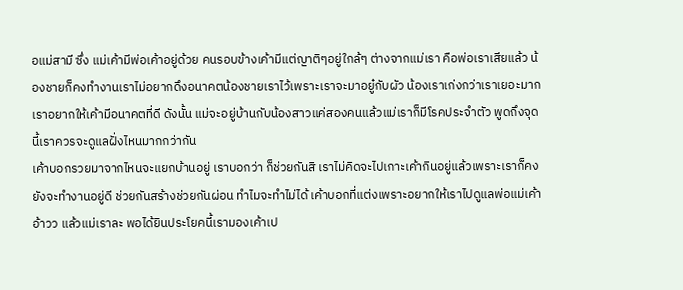อแม่สามี ซึ่ง แม่เค้ามีพ่อเค้าอยู่ด้วย คนรอบข้างเค้ามีแต่ญาติๆอยู่ใกล้ๆ ต่างจากแม่เรา คือพ่อเราเสียแล้ว น้องชายก็คงทำงานเราไม่อยากดึงอนาคตน้องชายเราไว้เพราะเราจะมาอยู๋กับผัว น้องเราเก่งกว่าเราเยอะมาก เราอยากให้เค้ามีอนาคตที่ดี ดังนั้น แม่จะอยู่บ้านกับน้องสาวแค่สองคนแล้วแม่เราก็มีโรคประจำตัว พูดถึงจุดนี้เราควรจะดูแลฝั่งไหนมากกว่ากัน
เค้าบอกรวยมาจากไหนจะแยกบ้านอยู่ เราบอกว่า ก็ช่วยกันสิ เราไม่คิดจะไปเกาะเค้ากินอยู่แล้วเพราะเราก็คงยังจะทำงานอยู่ดี ช่วยกันสร้างช่วยกันผ่อน ทำไมจะทำไม่ได้ เค้าบอกที่แต่งเพราะอยากให้เราไปดูแลพ่อแม่เค้า อ้าวว แล้วแม่เราละ พอได้ยินประโยคนี้เรามองเค้าเป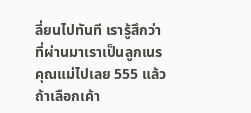ลี่ยนไปทันที เรารู้สึกว่าที่ผ่านมาเราเป็นลูกเนรคุณแม่ไปเลย 555 แล้วถ้าเลือกเค้า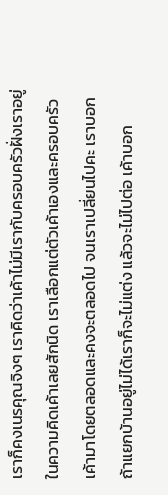เราก็คงเนรคุณจิงๆ เราคิดว่าเค้าไม่มีเรากับครอบครัวฝั่งเราอยู่ในความคิดเค้าเลยสักนิด เราเลือกแต่ตัวเค้าเองและครอบครัวเค้ามาโดยตลอดและคงจะตลอดไป จนเราเปลี่ยนไปคะ เราบอกถ้าแยกบ้านอยู่ไม่ได้เราก็จะไม่แต่ง แล้วจะไม่ไปต่อ เค้าบอก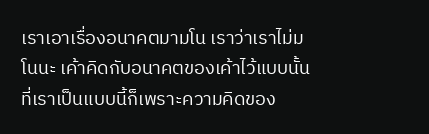เราเอาเรื่องอนาคตมามโน เราว่าเราไม่มโนนะ เค้าคิดกับอนาคตของเค้าไว้แบบนั้น ที่เราเป็นแบบนี้ก็เพราะความคิดของ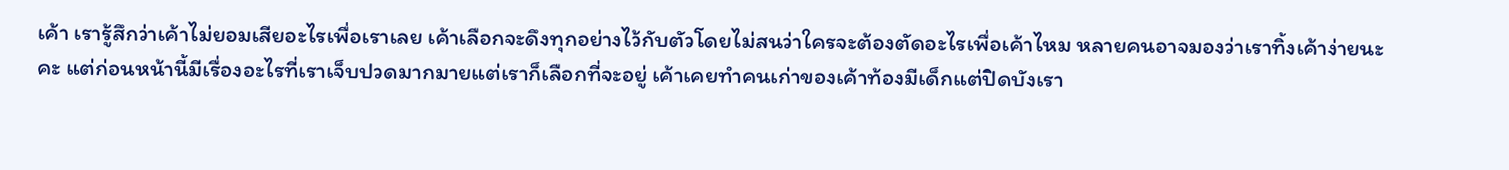เค้า เรารู้สึกว่าเค้าไม่ยอมเสียอะไรเพื่อเราเลย เค้าเลือกจะดึงทุกอย่างไว้กับตัวโดยไม่สนว่าใครจะต้องตัดอะไรเพื่อเค้าไหม หลายคนอาจมองว่าเราทิ้งเค้าง่ายนะคะ แต่ก่อนหน้านี้มีเรื่องอะไรที่เราเจ็บปวดมากมายแต่เราก็เลือกที่จะอยู่ เค้าเคยทำคนเก่าของเค้าท้องมีเด็กแต่ปิดบังเรา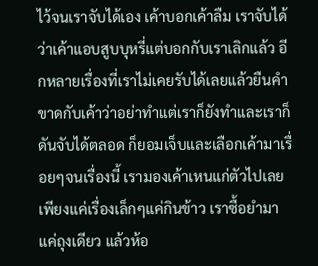ไว้จนเราจับได้เอง เค้าบอกเค้าลืม เราจับได้ว่าเค้าแอบสูบบุหรี่แต่บอกกับเราเลิกแล้ว อีกหลายเรื่องที่เราไม่เคยรับได้เลยแล้วยืนคำขาดกับเค้าว่าอย่าทำแต่เราก็ยังทำและเราก็ดันจับได้ตลอด ก็ยอมเจ็บและเลือกเค้ามาเรื่อยๆจนเรื่องนี้ เรามองเค้าเหนแก่ตัวไปเลย เพียงแค่เรื่องเล็กๆแค่กินข้าว เราซื้อยำมาแค่ถุงเดียว แล้วห้อ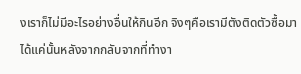งเราก็ไม่มีอะไรอย่างอื่นให้กินอีก จิงๆคือเรามีตังติดตัวซื้อมาได้แค่นั้นหลังจากกลับจากที่ทำงา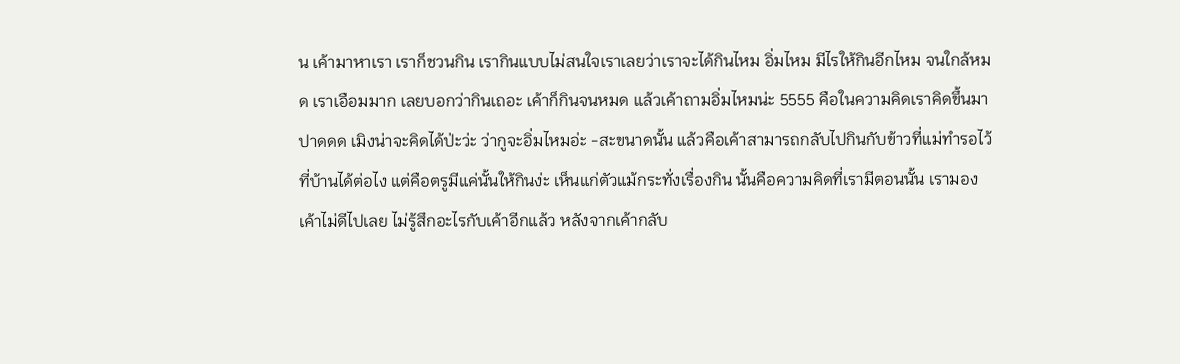น เค้ามาหาเรา เราก็ชวนกิน เรากินแบบไม่สนใจเราเลยว่าเราจะได้กินไหม อิ่มไหม มีไรให้กินอีกไหม จนใกล้หมด เราเอือมมาก เลยบอกว่ากินเถอะ เค้าก็กินจนหมด แล้วเค้าถามอิ่มไหมน่ะ 5555 คือในความคิดเราคิดขึ้นมาปาดดด เมิงน่าจะคิดได้ป่ะว่ะ ว่ากูจะอิ่มไหมอ่ะ -สะขนาดนั้น แล้วคือเค้าสามารถกลับไปกินกับข้าวที่แม่ทำรอไว้ที่บ้านได้ต่อไง แต่คือตรูมีแค่นั้นให้กินง่ะ เห็นแก่ตัวแม้กระทั่งเรื่องกิน นั้นคือความคิดที่เรามีตอนนั้น เรามองเค้าไม่ดีไปเลย ไม่รู้สึกอะไรกับเค้าอีกแล้ว หลังจากเค้ากลับ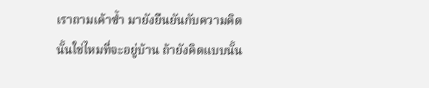เราถามเค้าซ้ำ มายังยืนยันกับความคิดนั้นใช่ไหมที่จะอยู่บ้าน ถ้ายังคิดแบบนั้น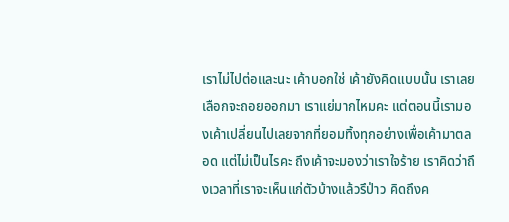เราไม่ไปต่อและนะ เค้าบอกใช่ เค้ายังคิดแบบนั้น เราเลย เลือกจะถอยออกมา เราแย่มากไหมคะ แต่ตอนนี้เรามองเค้าเปลี่ยนไปเลยจากที่ยอมทิ้งทุกอย่างเพื่อเค้ามาตลอด แต่ไม่เป็นไรคะ ถึงเค้าจะมองว่าเราใจร้าย เราคิดว่าถึงเวลาที่เราจะเห็นแก่ตัวบ้างแล้วรึป่าว คิดถึงค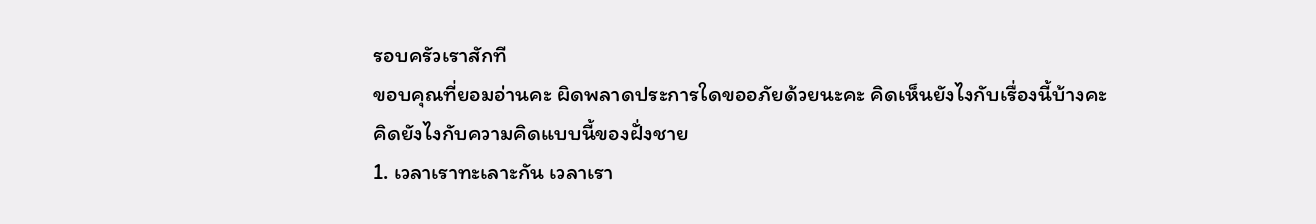รอบครัวเราสักที
ขอบคุณที่ยอมอ่านคะ ผิดพลาดประการใดขออภัยด้วยนะคะ คิดเห็นยังไงกับเรื่องนี้บ้างคะ
คิดยังไงกับความคิดแบบนี้ของฝั่งชาย
1. เวลาเราทะเลาะกัน เวลาเรา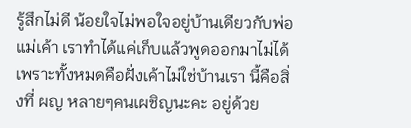รู้สึกไม่ดี น้อยใจไม่พอใจอยู่บ้านเดียวกับพ่อแม่เค้า เราทำได้แค่เก็บแล้วพูดออกมาไม่ได้ เพราะทั้งหมดคือฝั่งเค้าไม่ใช่บ้านเรา นี้คือสิ่งที่ ผญ หลายๆคนเผชิญนะคะ อยู่ด้วย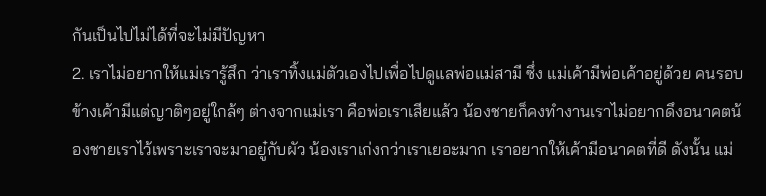กันเป็นไปไม่ได้ที่จะไม่มีปัญหา
2. เราไม่อยากให้แม่เรารู้สึก ว่าเราทิ้งแม่ตัวเองไปเพื่อไปดูแลพ่อแม่สามี ซึ่ง แม่เค้ามีพ่อเค้าอยู่ด้วย คนรอบข้างเค้ามีแต่ญาติๆอยู่ใกล้ๆ ต่างจากแม่เรา คือพ่อเราเสียแล้ว น้องชายก็คงทำงานเราไม่อยากดึงอนาคตน้องชายเราไว้เพราะเราจะมาอยู๋กับผัว น้องเราเก่งกว่าเราเยอะมาก เราอยากให้เค้ามีอนาคตที่ดี ดังนั้น แม่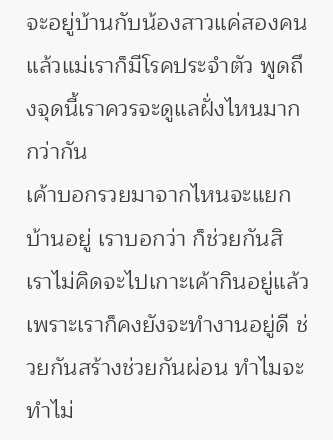จะอยู่บ้านกับน้องสาวแค่สองคนแล้วแม่เราก็มีโรคประจำตัว พูดถึงจุดนี้เราควรจะดูแลฝั่งไหนมากกว่ากัน
เค้าบอกรวยมาจากไหนจะแยกบ้านอยู่ เราบอกว่า ก็ช่วยกันสิ เราไม่คิดจะไปเกาะเค้ากินอยู่แล้วเพราะเราก็คงยังจะทำงานอยู่ดี ช่วยกันสร้างช่วยกันผ่อน ทำไมจะทำไม่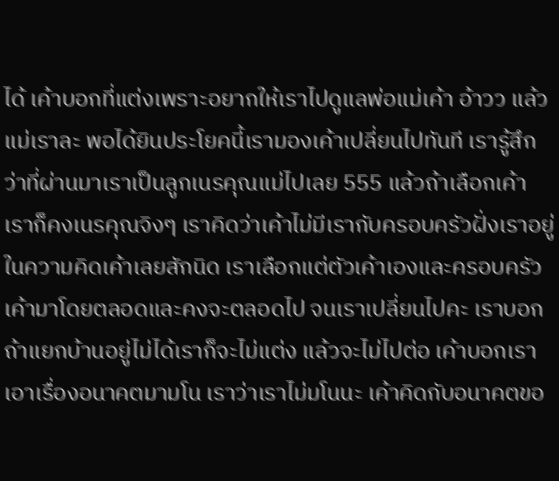ได้ เค้าบอกที่แต่งเพราะอยากให้เราไปดูแลพ่อแม่เค้า อ้าวว แล้วแม่เราละ พอได้ยินประโยคนี้เรามองเค้าเปลี่ยนไปทันที เรารู้สึกว่าที่ผ่านมาเราเป็นลูกเนรคุณแม่ไปเลย 555 แล้วถ้าเลือกเค้าเราก็คงเนรคุณจิงๆ เราคิดว่าเค้าไม่มีเรากับครอบครัวฝั่งเราอยู่ในความคิดเค้าเลยสักนิด เราเลือกแต่ตัวเค้าเองและครอบครัวเค้ามาโดยตลอดและคงจะตลอดไป จนเราเปลี่ยนไปคะ เราบอกถ้าแยกบ้านอยู่ไม่ได้เราก็จะไม่แต่ง แล้วจะไม่ไปต่อ เค้าบอกเราเอาเรื่องอนาคตมามโน เราว่าเราไม่มโนนะ เค้าคิดกับอนาคตขอ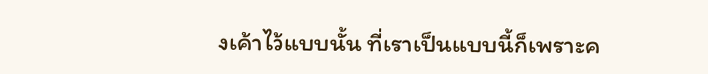งเค้าไว้แบบนั้น ที่เราเป็นแบบนี้ก็เพราะค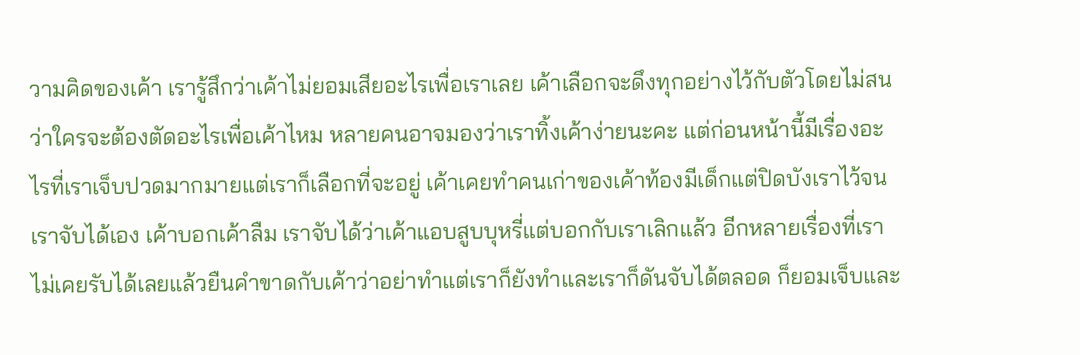วามคิดของเค้า เรารู้สึกว่าเค้าไม่ยอมเสียอะไรเพื่อเราเลย เค้าเลือกจะดึงทุกอย่างไว้กับตัวโดยไม่สนว่าใครจะต้องตัดอะไรเพื่อเค้าไหม หลายคนอาจมองว่าเราทิ้งเค้าง่ายนะคะ แต่ก่อนหน้านี้มีเรื่องอะไรที่เราเจ็บปวดมากมายแต่เราก็เลือกที่จะอยู่ เค้าเคยทำคนเก่าของเค้าท้องมีเด็กแต่ปิดบังเราไว้จนเราจับได้เอง เค้าบอกเค้าลืม เราจับได้ว่าเค้าแอบสูบบุหรี่แต่บอกกับเราเลิกแล้ว อีกหลายเรื่องที่เราไม่เคยรับได้เลยแล้วยืนคำขาดกับเค้าว่าอย่าทำแต่เราก็ยังทำและเราก็ดันจับได้ตลอด ก็ยอมเจ็บและ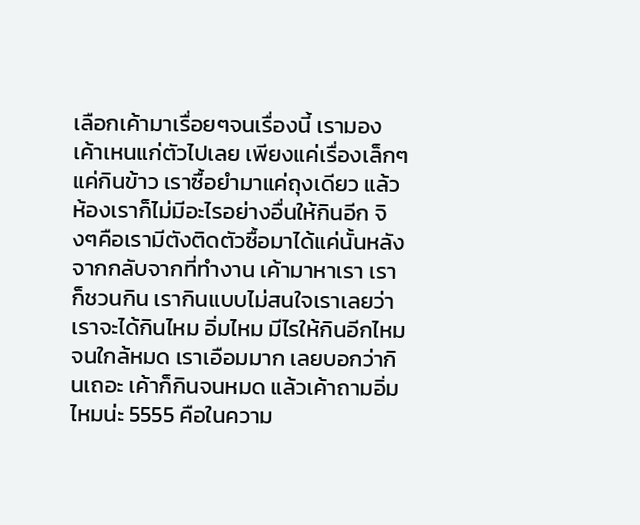เลือกเค้ามาเรื่อยๆจนเรื่องนี้ เรามองเค้าเหนแก่ตัวไปเลย เพียงแค่เรื่องเล็กๆแค่กินข้าว เราซื้อยำมาแค่ถุงเดียว แล้วห้องเราก็ไม่มีอะไรอย่างอื่นให้กินอีก จิงๆคือเรามีตังติดตัวซื้อมาได้แค่นั้นหลังจากกลับจากที่ทำงาน เค้ามาหาเรา เราก็ชวนกิน เรากินแบบไม่สนใจเราเลยว่าเราจะได้กินไหม อิ่มไหม มีไรให้กินอีกไหม จนใกล้หมด เราเอือมมาก เลยบอกว่ากินเถอะ เค้าก็กินจนหมด แล้วเค้าถามอิ่มไหมน่ะ 5555 คือในความ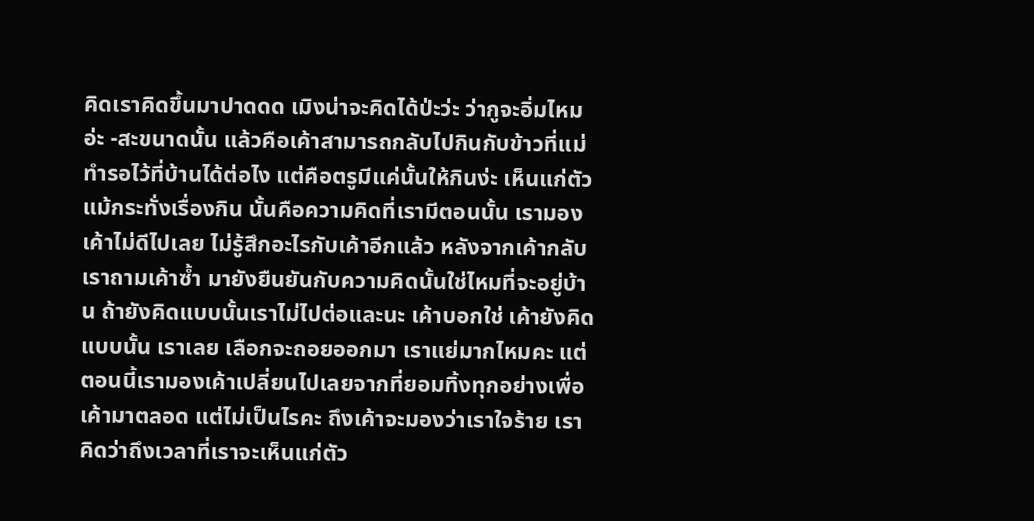คิดเราคิดขึ้นมาปาดดด เมิงน่าจะคิดได้ป่ะว่ะ ว่ากูจะอิ่มไหมอ่ะ -สะขนาดนั้น แล้วคือเค้าสามารถกลับไปกินกับข้าวที่แม่ทำรอไว้ที่บ้านได้ต่อไง แต่คือตรูมีแค่นั้นให้กินง่ะ เห็นแก่ตัวแม้กระทั่งเรื่องกิน นั้นคือความคิดที่เรามีตอนนั้น เรามองเค้าไม่ดีไปเลย ไม่รู้สึกอะไรกับเค้าอีกแล้ว หลังจากเค้ากลับ เราถามเค้าซ้ำ มายังยืนยันกับความคิดนั้นใช่ไหมที่จะอยู่บ้าน ถ้ายังคิดแบบนั้นเราไม่ไปต่อและนะ เค้าบอกใช่ เค้ายังคิดแบบนั้น เราเลย เลือกจะถอยออกมา เราแย่มากไหมคะ แต่ตอนนี้เรามองเค้าเปลี่ยนไปเลยจากที่ยอมทิ้งทุกอย่างเพื่อเค้ามาตลอด แต่ไม่เป็นไรคะ ถึงเค้าจะมองว่าเราใจร้าย เราคิดว่าถึงเวลาที่เราจะเห็นแก่ตัว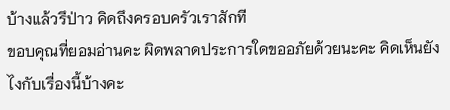บ้างแล้วรึป่าว คิดถึงครอบครัวเราสักที
ขอบคุณที่ยอมอ่านคะ ผิดพลาดประการใดขออภัยด้วยนะคะ คิดเห็นยังไงกับเรื่องนี้บ้างคะ